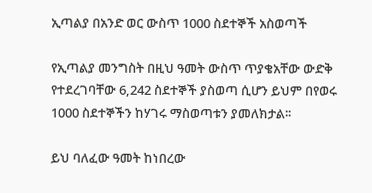ኢጣልያ በአንድ ወር ውስጥ 1000 ስደተኞች አስወጣች

የኢጣልያ መንግስት በዚህ ዓመት ውስጥ ጥያቄአቸው ውድቅ የተደረገባቸው 6,242 ስደተኞች ያስወጣ ሲሆን ይህም በየወሩ 1000 ስደተኞችን ከሃገሩ ማስወጣቱን ያመለክታል፡፡

ይህ ባለፈው ዓመት ከነበረው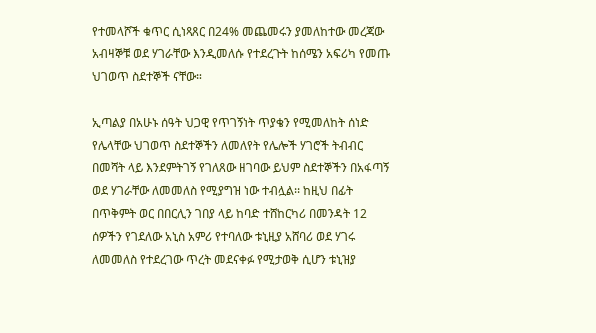የተመላሾች ቁጥር ሲነጻጸር በ24% መጨመሩን ያመለከተው መረጃው አብዛኞቹ ወደ ሃገራቸው እንዲመለሱ የተደረጉት ከሰሜን አፍሪካ የመጡ ህገወጥ ስደተኞች ናቸው።

ኢጣልያ በአሁኑ ሰዓት ህጋዊ የጥገኝነት ጥያቄን የሚመለከት ሰነድ የሌላቸው ህገወጥ ስደተኞችን ለመለየት የሌሎች ሃገሮች ትብብር በመሻት ላይ እንደምትገኝ የገለጸው ዘገባው ይህም ስደተኞችን በአፋጣኝ ወደ ሃገራቸው ለመመለስ የሚያግዝ ነው ተብሏል፡፡ ከዚህ በፊት በጥቅምት ወር በበርሊን ገበያ ላይ ከባድ ተሸከርካሪ በመንዳት 12 ሰዎችን የገደለው አኒስ አምሪ የተባለው ቱኒዚያ አሸባሪ ወደ ሃገሩ ለመመለስ የተደረገው ጥረት መደናቀፉ የሚታወቅ ሲሆን ቱኒዝያ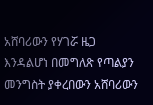አሸባሪውን የሃገሯ ዜጋ እንዳልሆነ በመግለጽ የጣልያን መንግስት ያቀረበውን አሸባሪውን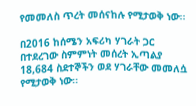የመመለስ ጥረት መሰናከሉ የሚታወቅ ነው፡፡

በ2016 ከሰሜን አፍሪካ ሃገራት ጋር በተደረገው ስምምነት መሰረት ኢጣልያ 18,684 ስደተኞችን ወደ ሃገራቸው መመለሷ የሚታወቅ ነው፡፡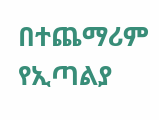በተጨማሪም የኢጣልያ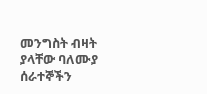መንግስት ብዛት ያላቸው ባለሙያ ሰራተኞችን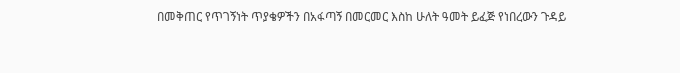በመቅጠር የጥገኝነት ጥያቄዎችን በአፋጣኝ በመርመር እስከ ሁለት ዓመት ይፈጅ የነበረውን ጉዳይ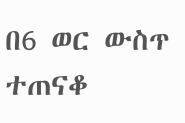በ6 ወር ውስጥ ተጠናቆ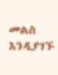መልስ እንዲያገኙ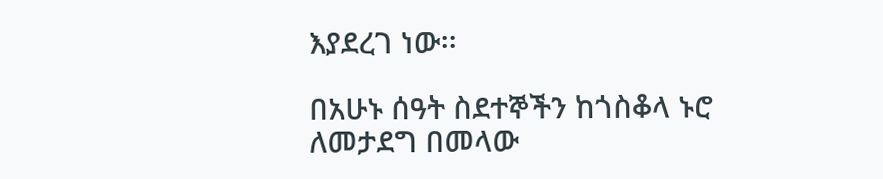እያደረገ ነው፡፡

በአሁኑ ሰዓት ስደተኞችን ከጎስቆላ ኑሮ ለመታደግ በመላው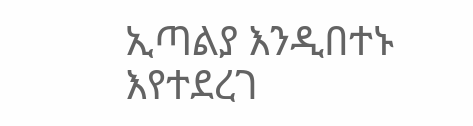ኢጣልያ እንዲበተኑ እየተደረገ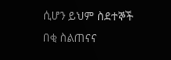ሲሆን ይህም ስደተኞች በቂ ስልጠናና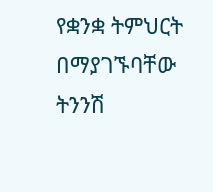የቋንቋ ትምህርት በማያገኙባቸው ትንንሽ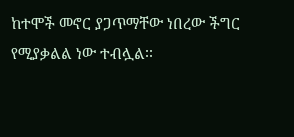ከተሞች መኖር ያጋጥማቸው ነበረው ችግር የሚያቃልል ነው ተብሏል፡፡